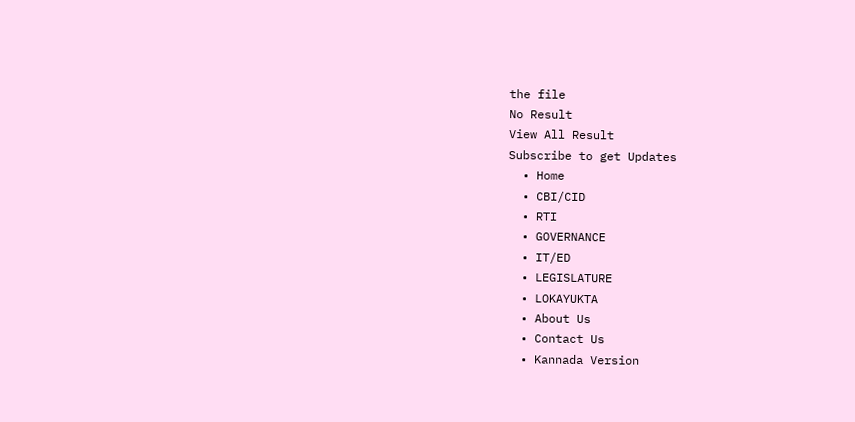the file
No Result
View All Result
Subscribe to get Updates
  • Home
  • CBI/CID
  • RTI
  • GOVERNANCE
  • IT/ED
  • LEGISLATURE
  • LOKAYUKTA
  • About Us
  • Contact Us
  • Kannada Version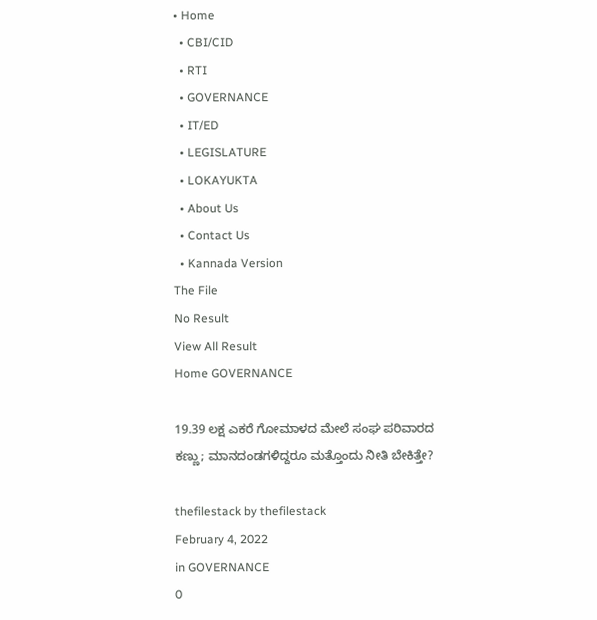• Home
  • CBI/CID
  • RTI
  • GOVERNANCE
  • IT/ED
  • LEGISLATURE
  • LOKAYUKTA
  • About Us
  • Contact Us
  • Kannada Version
The File
No Result
View All Result
Home GOVERNANCE

19.39 ಲಕ್ಷ ಎಕರೆ ಗೋಮಾಳದ ಮೇಲೆ ಸಂಘ ಪರಿವಾರದ ಕಣ್ಣು; ಮಾನದಂಡಗಳಿದ್ದರೂ ಮತ್ತೊಂದು ನೀತಿ ಬೇಕಿತ್ತೇ?

thefilestack by thefilestack
February 4, 2022
in GOVERNANCE
0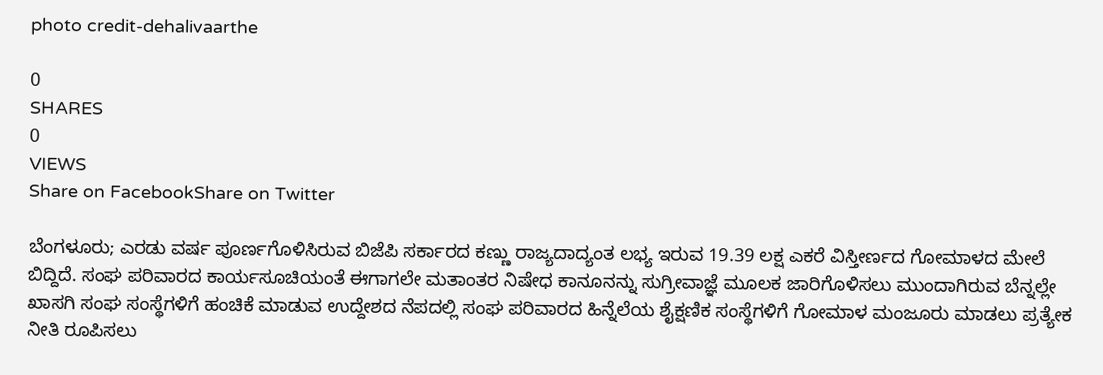photo credit-dehalivaarthe

0
SHARES
0
VIEWS
Share on FacebookShare on Twitter

ಬೆಂಗಳೂರು; ಎರಡು ವರ್ಷ ಪೂರ್ಣಗೊಳಿಸಿರುವ ಬಿಜೆಪಿ ಸರ್ಕಾರದ ಕಣ್ಣು ರಾಜ್ಯದಾದ್ಯಂತ ಲಭ್ಯ ಇರುವ 19.39 ಲಕ್ಷ ಎಕರೆ ವಿಸ್ತೀರ್ಣದ ಗೋಮಾಳದ ಮೇಲೆ ಬಿದ್ದಿದೆ. ಸಂಘ ಪರಿವಾರದ ಕಾರ್ಯಸೂಚಿಯಂತೆ ಈಗಾಗಲೇ ಮತಾಂತರ ನಿಷೇಧ ಕಾನೂನನ್ನು ಸುಗ್ರೀವಾಜ್ಞೆ ಮೂಲಕ ಜಾರಿಗೊಳಿಸಲು ಮುಂದಾಗಿರುವ ಬೆನ್ನಲ್ಲೇ ಖಾಸಗಿ ಸಂಘ ಸಂಸ್ಥೆಗಳಿಗೆ ಹಂಚಿಕೆ ಮಾಡುವ ಉದ್ದೇಶದ ನೆಪದಲ್ಲಿ ಸಂಘ ಪರಿವಾರದ ಹಿನ್ನೆಲೆಯ ಶೈಕ್ಷಣಿಕ ಸಂಸ್ಥೆಗಳಿಗೆ ಗೋಮಾಳ ಮಂಜೂರು ಮಾಡಲು ಪ್ರತ್ಯೇಕ ನೀತಿ ರೂಪಿಸಲು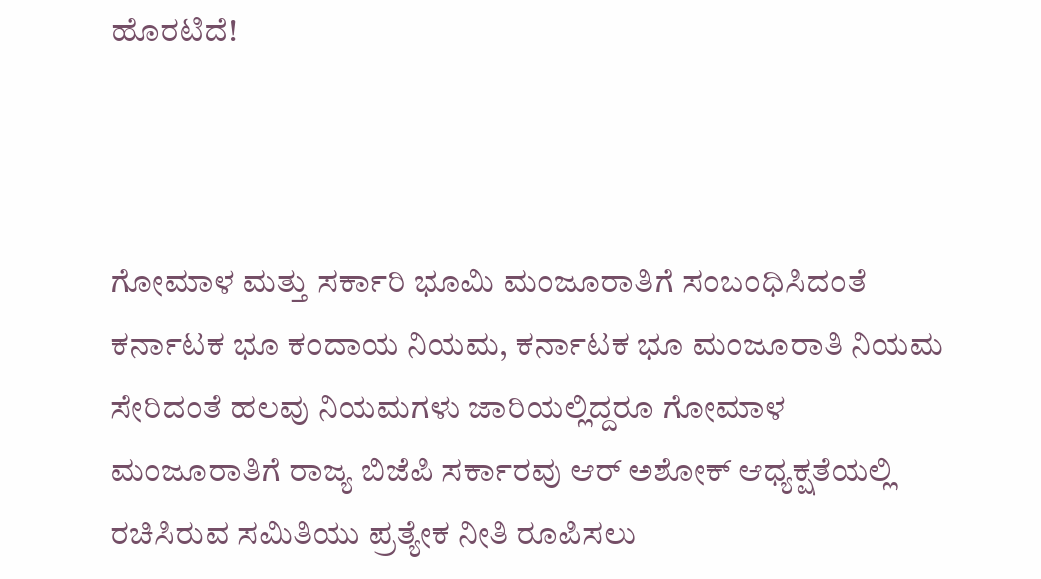ಹೊರಟಿದೆ!



ಗೋಮಾಳ ಮತ್ತು ಸರ್ಕಾರಿ ಭೂಮಿ ಮಂಜೂರಾತಿಗೆ ಸಂಬಂಧಿಸಿದಂತೆ ಕರ್ನಾಟಕ ಭೂ ಕಂದಾಯ ನಿಯಮ, ಕರ್ನಾಟಕ ಭೂ ಮಂಜೂರಾತಿ ನಿಯಮ ಸೇರಿದಂತೆ ಹಲವು ನಿಯಮಗಳು ಜಾರಿಯಲ್ಲಿದ್ದರೂ ಗೋಮಾಳ ಮಂಜೂರಾತಿಗೆ ರಾಜ್ಯ ಬಿಜೆಪಿ ಸರ್ಕಾರವು ಆರ್‌ ಅಶೋಕ್‌ ಆಧ್ಯಕ್ಷತೆಯಲ್ಲಿ ರಚಿಸಿರುವ ಸಮಿತಿಯು ಪ್ರತ್ಯೇಕ ನೀತಿ ರೂಪಿಸಲು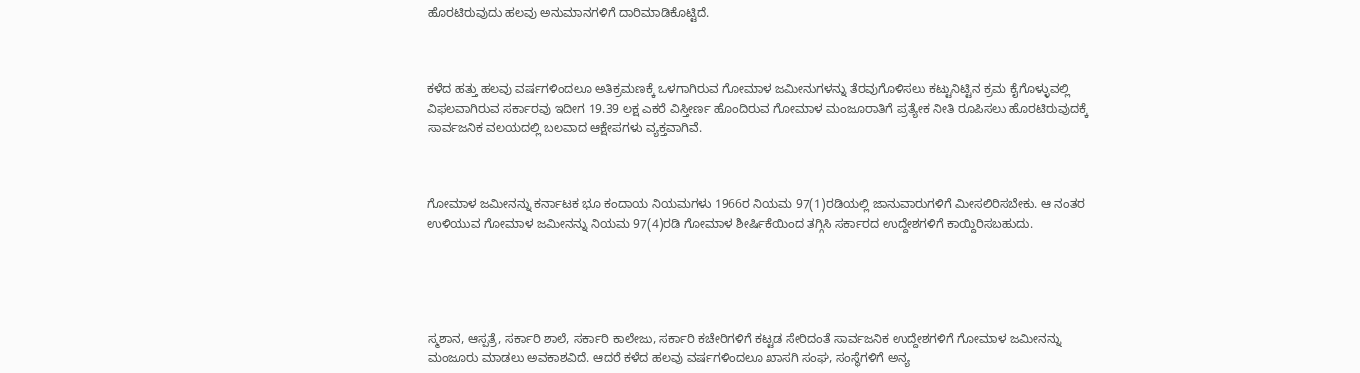ಹೊರಟಿರುವುದು ಹಲವು ಅನುಮಾನಗಳಿಗೆ ದಾರಿಮಾಡಿಕೊಟ್ಟಿದೆ.



ಕಳೆದ ಹತ್ತು ಹಲವು ವರ್ಷಗಳಿಂದಲೂ ಅತಿಕ್ರಮಣಕ್ಕೆ ಒಳಗಾಗಿರುವ ಗೋಮಾಳ ಜಮೀನುಗಳನ್ನು ತೆರವುಗೊಳಿಸಲು ಕಟ್ಟುನಿಟ್ಟಿನ ಕ್ರಮ ಕೈಗೊಳ್ಳುವಲ್ಲಿ ವಿಫಲವಾಗಿರುವ ಸರ್ಕಾರವು ಇದೀಗ 19.39 ಲಕ್ಷ ಎಕರೆ ವಿಸ್ತೀರ್ಣ ಹೊಂದಿರುವ ಗೋಮಾಳ ಮಂಜೂರಾತಿಗೆ ಪ್ರತ್ಯೇಕ ನೀತಿ ರೂಪಿಸಲು ಹೊರಟಿರುವುದಕ್ಕೆ ಸಾರ್ವಜನಿಕ ವಲಯದಲ್ಲಿ ಬಲವಾದ ಆಕ್ಷೇಪಗಳು ವ್ಯಕ್ತವಾಗಿವೆ.



ಗೋಮಾಳ ಜಮೀನನ್ನು ಕರ್ನಾಟಕ ಭೂ ಕಂದಾಯ ನಿಯಮಗಳು 1966ರ ನಿಯಮ 97(1)ರಡಿಯಲ್ಲಿ ಜಾನುವಾರುಗಳಿಗೆ ಮೀಸಲಿರಿಸಬೇಕು. ಆ ನಂತರ ಉಳಿಯುವ ಗೋಮಾಳ ಜಮೀನನ್ನು ನಿಯಮ 97(4)ರಡಿ ಗೋಮಾಳ ಶೀರ್ಷಿಕೆಯಿಂದ ತಗ್ಗಿಸಿ ಸರ್ಕಾರದ ಉದ್ದೇಶಗಳಿಗೆ ಕಾಯ್ದಿರಿಸಬಹುದು.





ಸ್ಮಶಾನ, ಆಸ್ಪತ್ರೆ, ಸರ್ಕಾರಿ ಶಾಲೆ, ಸರ್ಕಾರಿ ಕಾಲೇಜು, ಸರ್ಕಾರಿ ಕಚೇರಿಗಳಿಗೆ ಕಟ್ಟಡ ಸೇರಿದಂತೆ ಸಾರ್ವಜನಿಕ ಉದ್ದೇಶಗಳಿಗೆ ಗೋಮಾಳ ಜಮೀನನ್ನು ಮಂಜೂರು ಮಾಡಲು ಅವಕಾಶವಿದೆ. ಆದರೆ ಕಳೆದ ಹಲವು ವರ್ಷಗಳಿಂದಲೂ ಖಾಸಗಿ ಸಂಘ, ಸಂಸ್ಥೆಗಳಿಗೆ ಅನ್ಯ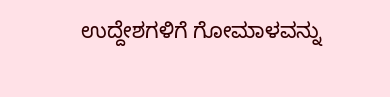ಉದ್ದೇಶಗಳಿಗೆ ಗೋಮಾಳವನ್ನು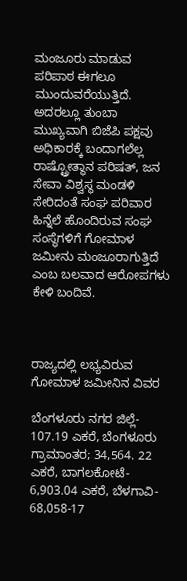ಮಂಜೂರು ಮಾಡುವ ಪರಿಪಾಠ ಈಗಲೂ ಮುಂದುವರೆಯುತ್ತಿದೆ. ಅದರಲ್ಲೂ ತುಂಬಾ ಮುಖ್ಯವಾಗಿ ಬಿಜೆಪಿ ಪಕ್ಷವು ಅಧಿಕಾರಕ್ಕೆ ಬಂದಾಗಲೆಲ್ಲ ರಾಷ್ಟ್ರೋತ್ಥಾನ ಪರಿಷತ್‌, ಜನ ಸೇವಾ ವಿಶ್ವಸ್ಥ ಮಂಡಳಿ ಸೇರಿದಂತೆ ಸಂಘ ಪರಿವಾರ ಹಿನ್ನೆಲೆ ಹೊಂದಿರುವ ಸಂಘ ಸಂಸ್ಥೆಗಳಿಗೆ ಗೋಮಾಳ ಜಮೀನು ಮಂಜೂರಾಗುತ್ತಿದೆ ಎಂಬ ಬಲವಾದ ಆರೋಪಗಳು ಕೇಳಿ ಬಂದಿವೆ.



ರಾಜ್ಯದಲ್ಲಿ ಲಭ್ಯವಿರುವ ಗೋಮಾಳ ಜಮೀನಿನ ವಿವರ

ಬೆಂಗಳೂರು ನಗರ ಜಿಲ್ಲೆ- 107.19 ಎಕರೆ, ಬೆಂಗಳೂರು ಗ್ರಾಮಾಂತರ; 34,564. 22 ಎಕರೆ, ಬಾಗಲಕೋಟೆ- 6,903.04 ಎಕರೆ, ಬೆಳಗಾವಿ- 68,058-17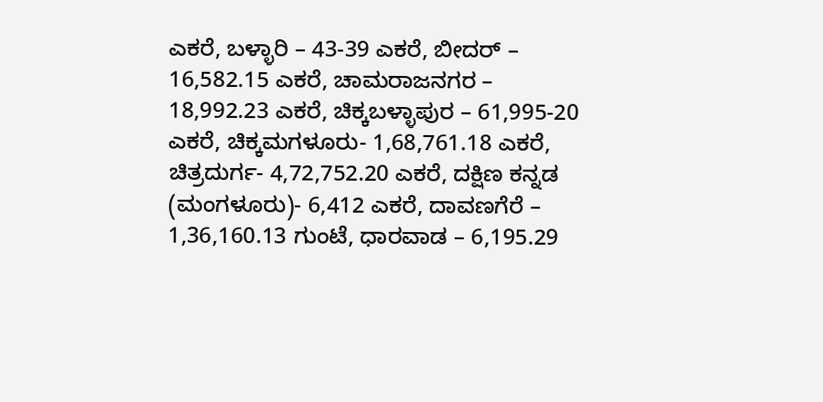ಎಕರೆ, ಬಳ್ಳಾರಿ – 43-39 ಎಕರೆ, ಬೀದರ್‌ – 16,582.15 ಎಕರೆ, ಚಾಮರಾಜನಗರ – 18,992.23 ಎಕರೆ, ಚಿಕ್ಕಬಳ್ಳಾಪುರ – 61,995-20 ಎಕರೆ, ಚಿಕ್ಕಮಗಳೂರು- 1,68,761.18 ಎಕರೆ, ಚಿತ್ರದುರ್ಗ- 4,72,752.20 ಎಕರೆ, ದಕ್ಷಿಣ ಕನ್ನಡ (ಮಂಗಳೂರು)- 6,412 ಎಕರೆ, ದಾವಣಗೆರೆ – 1,36,160.13 ಗುಂಟೆ, ಧಾರವಾಡ – 6,195.29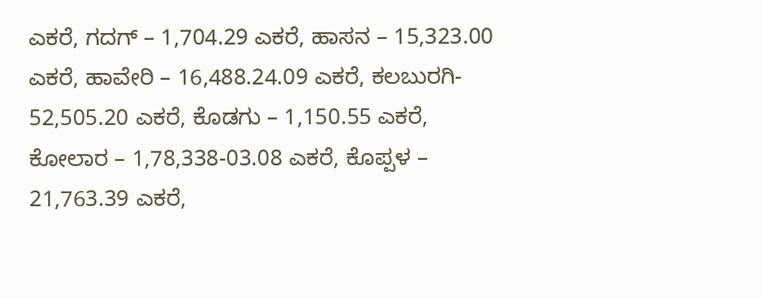ಎಕರೆ, ಗದಗ್‌ – 1,704.29 ಎಕರೆ, ಹಾಸನ – 15,323.00 ಎಕರೆ, ಹಾವೇರಿ – 16,488.24.09 ಎಕರೆ, ಕಲಬುರಗಿ- 52,505.20 ಎಕರೆ, ಕೊಡಗು – 1,150.55 ಎಕರೆ, ಕೋಲಾರ – 1,78,338-03.08 ಎಕರೆ, ಕೊಪ್ಪಳ – 21,763.39 ಎಕರೆ,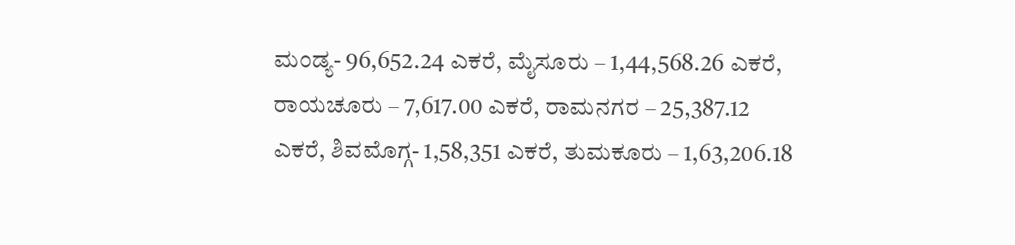ಮಂಡ್ಯ- 96,652.24 ಎಕರೆ, ಮೈಸೂರು – 1,44,568.26 ಎಕರೆ, ರಾಯಚೂರು – 7,617.00 ಎಕರೆ, ರಾಮನಗರ – 25,387.12 ಎಕರೆ, ಶಿವಮೊಗ್ಗ- 1,58,351 ಎಕರೆ, ತುಮಕೂರು – 1,63,206.18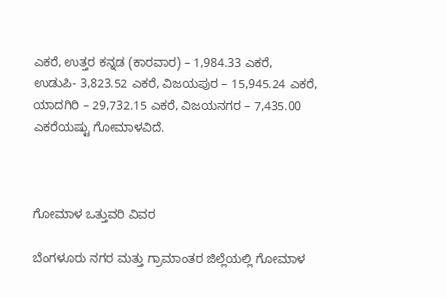ಎಕರೆ, ಉತ್ತರ ಕನ್ನಡ (ಕಾರವಾರ) – 1,984.33 ಎಕರೆ, ಉಡುಪಿ- 3,823.52 ಎಕರೆ, ವಿಜಯಪುರ – 15,945.24 ಎಕರೆ, ಯಾದಗಿರಿ – 29,732.15 ಎಕರೆ, ವಿಜಯನಗರ – 7,435.00 ಎಕರೆಯಷ್ಟು ಗೋಮಾಳವಿದೆ.



ಗೋಮಾಳ ಒತ್ತುವರಿ ವಿವರ

ಬೆಂಗಳೂರು ನಗರ ಮತ್ತು ಗ್ರಾಮಾಂತರ ಜಿಲ್ಲೆಯಲ್ಲಿ ಗೋಮಾಳ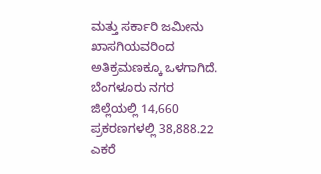ಮತ್ತು ಸರ್ಕಾರಿ ಜಮೀನು ಖಾಸಗಿಯವರಿಂದ ಅತಿಕ್ರಮಣಕ್ಕೂ ಒಳಗಾಗಿದೆ. ಬೆಂಗಳೂರು ನಗರ ಜಿಲ್ಲೆಯಲ್ಲಿ 14,660 ಪ್ರಕರಣಗಳಲ್ಲಿ 38,888.22 ಎಕರೆ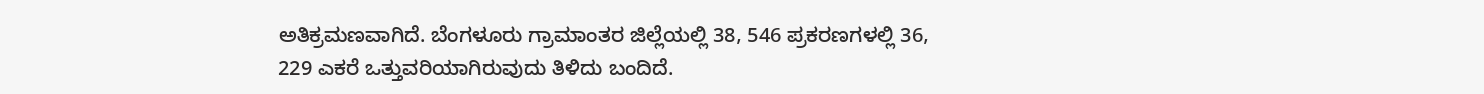ಅತಿಕ್ರಮಣವಾಗಿದೆ. ಬೆಂಗಳೂರು ಗ್ರಾಮಾಂತರ ಜಿಲ್ಲೆಯಲ್ಲಿ 38, 546 ಪ್ರಕರಣಗಳಲ್ಲಿ 36, 229 ಎಕರೆ ಒತ್ತುವರಿಯಾಗಿರುವುದು ತಿಳಿದು ಬಂದಿದೆ.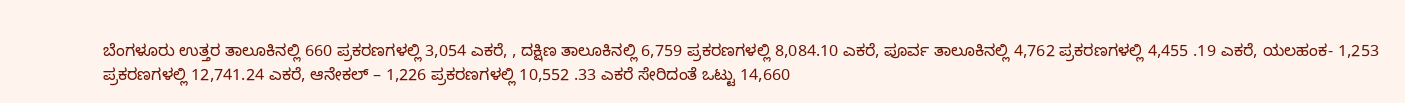ಬೆಂಗಳೂರು ಉತ್ತರ ತಾಲೂಕಿನಲ್ಲಿ 660 ಪ್ರಕರಣಗಳಲ್ಲಿ 3,054 ಎಕರೆ, , ದಕ್ಷಿಣ ತಾಲೂಕಿನಲ್ಲಿ 6,759 ಪ್ರಕರಣಗಳಲ್ಲಿ 8,084.10 ಎಕರೆ, ಪೂರ್ವ ತಾಲೂಕಿನಲ್ಲಿ 4,762 ಪ್ರಕರಣಗಳಲ್ಲಿ 4,455 .19 ಎಕರೆ, ಯಲಹಂಕ- 1,253 ಪ್ರಕರಣಗಳಲ್ಲಿ 12,741.24 ಎಕರೆ, ಆನೇಕಲ್‌ – 1,226 ಪ್ರಕರಣಗಳಲ್ಲಿ 10,552 .33 ಎಕರೆ ಸೇರಿದಂತೆ ಒಟ್ಟು 14,660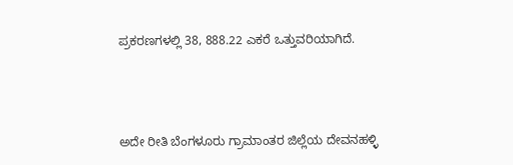ಪ್ರಕರಣಗಳಲ್ಲಿ 38, 888.22 ಎಕರೆ ಒತ್ತುವರಿಯಾಗಿದೆ.



ಅದೇ ರೀತಿ ಬೆಂಗಳೂರು ಗ್ರಾಮಾಂತರ ಜಿಲ್ಲೆಯ ದೇವನಹಳ್ಳಿ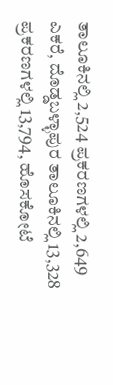ತಾಲೂಕಿನಲ್ಲಿ 2,524 ಪ್ರಕರಣಗಳಲ್ಲಿ 2,649 ಎಕರೆ, ದೊಡ್ಡಬಳ್ಳಾಪುರ ತಾಲೂಕಿನಲ್ಲಿ 13,328 ಪ್ರಕರಣಗಳಲ್ಲಿ 13,794, ಹೊಸಕೋಟೆ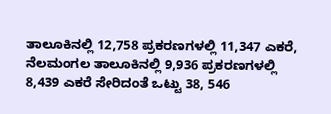ತಾಲೂಕಿನಲ್ಲಿ 12,758 ಪ್ರಕರಣಗಳಲ್ಲಿ 11,347 ಎಕರೆ, ನೆಲಮಂಗಲ ತಾಲೂಕಿನಲ್ಲಿ 9,936 ಪ್ರಕರಣಗಳಲ್ಲಿ 8,439 ಎಕರೆ ಸೇರಿದಂತೆ ಒಟ್ಟು 38, 546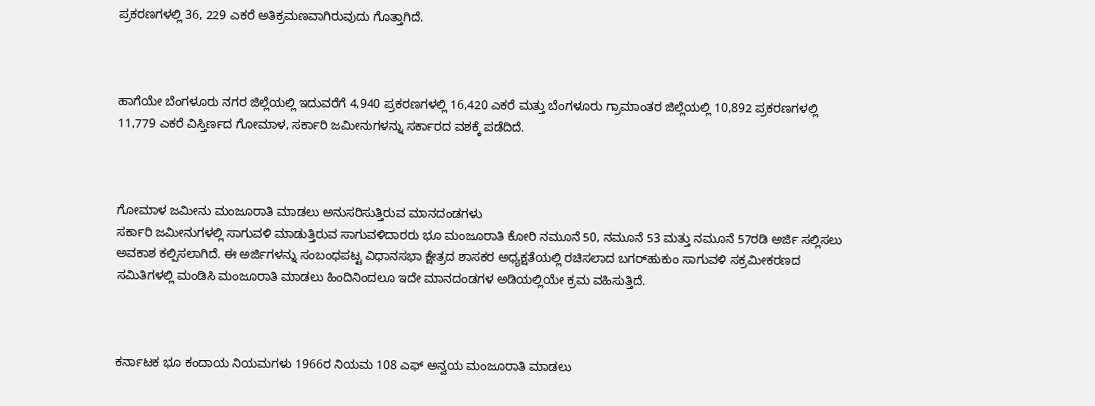ಪ್ರಕರಣಗಳಲ್ಲಿ 36, 229 ಎಕರೆ ಅತಿಕ್ರಮಣವಾಗಿರುವುದು ಗೊತ್ತಾಗಿದೆ.



ಹಾಗೆಯೇ ಬೆಂಗಳೂರು ನಗರ ಜಿಲ್ಲೆಯಲ್ಲಿ ಇದುವರೆಗೆ 4,940 ಪ್ರಕರಣಗಳಲ್ಲಿ 16,420 ಎಕರೆ ಮತ್ತು ಬೆಂಗಳೂರು ಗ್ರಾಮಾಂತರ ಜಿಲ್ಲೆಯಲ್ಲಿ 10,892 ಪ್ರಕರಣಗಳಲ್ಲಿ 11,779 ಎಕರೆ ವಿಸ್ತಿರ್ಣದ ಗೋಮಾಳ, ಸರ್ಕಾರಿ ಜಮೀನುಗಳನ್ನು ಸರ್ಕಾರದ ವಶಕ್ಕೆ ಪಡೆದಿದೆ.



ಗೋಮಾಳ ಜಮೀನು ಮಂಜೂರಾತಿ ಮಾಡಲು ಅನುಸರಿಸುತ್ತಿರುವ ಮಾನದಂಡಗಳು
ಸರ್ಕಾರಿ ಜಮೀನುಗಳಲ್ಲಿ ಸಾಗುವಳಿ ಮಾಡುತ್ತಿರುವ ಸಾಗುವಳಿದಾರರು ಭೂ ಮಂಜೂರಾತಿ ಕೋರಿ ನಮೂನೆ 50, ನಮೂನೆ 53 ಮತ್ತು ನಮೂನೆ 57ರಡಿ ಅರ್ಜಿ ಸಲ್ಲಿಸಲು ಅವಕಾಶ ಕಲ್ಪಿಸಲಾಗಿದೆ. ಈ ಅರ್ಜಿಗಳನ್ನು ಸಂಬಂಧಪಟ್ಟ ವಿಧಾನಸಭಾ ಕ್ಷೇತ್ರದ ಶಾಸಕರ ಅಧ್ಯಕ್ಷತೆಯಲ್ಲಿ ರಚಿಸಲಾದ ಬಗರ್‌ಹುಕುಂ ಸಾಗುವಳಿ ಸಕ್ರಮೀಕರಣದ ಸಮಿತಿಗಳಲ್ಲಿ ಮಂಡಿಸಿ ಮಂಜೂರಾತಿ ಮಾಡಲು ಹಿಂದಿನಿಂದಲೂ ಇದೇ ಮಾನದಂಡಗಳ ಅಡಿಯಲ್ಲಿಯೇ ಕ್ರಮ ವಹಿಸುತ್ತಿದೆ.



ಕರ್ನಾಟಕ ಭೂ ಕಂದಾಯ ನಿಯಮಗಳು 1966ರ ನಿಯಮ 108 ಎಫ್‌ ಅನ್ವಯ ಮಂಜೂರಾತಿ ಮಾಡಲು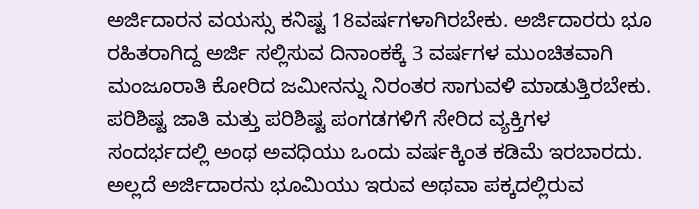ಅರ್ಜಿದಾರನ ವಯಸ್ಸು ಕನಿಷ್ಟ 18ವರ್ಷಗಳಾಗಿರಬೇಕು. ಅರ್ಜಿದಾರರು ಭೂ ರಹಿತರಾಗಿದ್ದ ಅರ್ಜಿ ಸಲ್ಲಿಸುವ ದಿನಾಂಕಕ್ಕೆ 3 ವರ್ಷಗಳ ಮುಂಚಿತವಾಗಿ ಮಂಜೂರಾತಿ ಕೋರಿದ ಜಮೀನನ್ನು ನಿರಂತರ ಸಾಗುವಳಿ ಮಾಡುತ್ತಿರಬೇಕು. ಪರಿಶಿಷ್ಟ ಜಾತಿ ಮತ್ತು ಪರಿಶಿಷ್ಟ ಪಂಗಡಗಳಿಗೆ ಸೇರಿದ ವ್ಯಕ್ತಿಗಳ ಸಂದರ್ಭದಲ್ಲಿ ಅಂಥ ಅವಧಿಯು ಒಂದು ವರ್ಷಕ್ಕಿಂತ ಕಡಿಮೆ ಇರಬಾರದು. ಅಲ್ಲದೆ ಅರ್ಜಿದಾರನು ಭೂಮಿಯು ಇರುವ ಅಥವಾ ಪಕ್ಕದಲ್ಲಿರುವ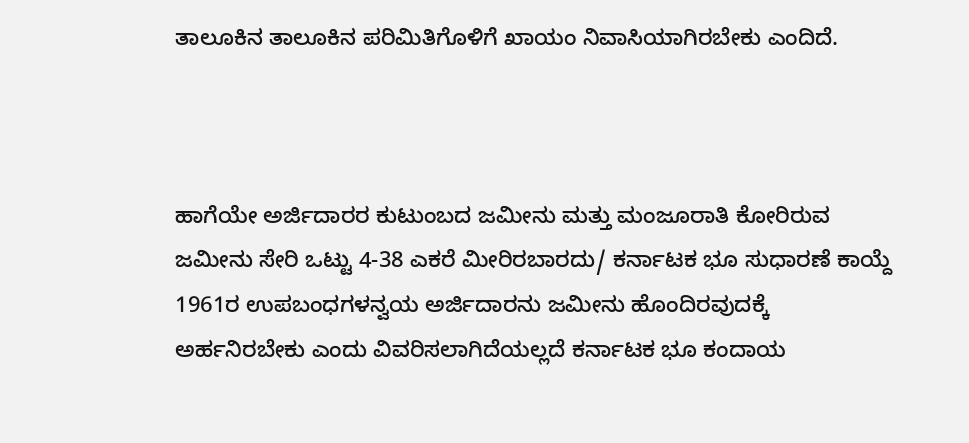ತಾಲೂಕಿನ ತಾಲೂಕಿನ ಪರಿಮಿತಿಗೊಳಿಗೆ ಖಾಯಂ ನಿವಾಸಿಯಾಗಿರಬೇಕು ಎಂದಿದೆ.



ಹಾಗೆಯೇ ಅರ್ಜಿದಾರರ ಕುಟುಂಬದ ಜಮೀನು ಮತ್ತು ಮಂಜೂರಾತಿ ಕೋರಿರುವ ಜಮೀನು ಸೇರಿ ಒಟ್ಟು 4-38 ಎಕರೆ ಮೀರಿರಬಾರದು/ ಕರ್ನಾಟಕ ಭೂ ಸುಧಾರಣೆ ಕಾಯ್ದೆ 1961ರ ಉಪಬಂಧಗಳನ್ವಯ ಅರ್ಜಿದಾರನು ಜಮೀನು ಹೊಂದಿರವುದಕ್ಕೆ ಅರ್ಹನಿರಬೇಕು ಎಂದು ವಿವರಿಸಲಾಗಿದೆಯಲ್ಲದೆ ಕರ್ನಾಟಕ ಭೂ ಕಂದಾಯ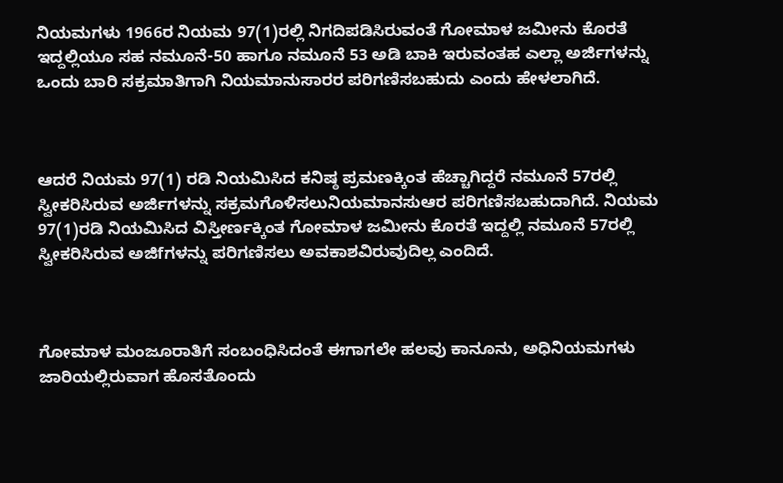ನಿಯಮಗಳು 1966ರ ನಿಯಮ 97(1)ರಲ್ಲಿ ನಿಗದಿಪಡಿಸಿರುವಂತೆ ಗೋಮಾಳ ಜಮೀನು ಕೊರತೆ ಇದ್ದಲ್ಲಿಯೂ ಸಹ ನಮೂನೆ-50 ಹಾಗೂ ನಮೂನೆ 53 ಅಡಿ ಬಾಕಿ ಇರುವಂತಹ ಎಲ್ಲಾ ಅರ್ಜಿಗಳನ್ನು ಒಂದು ಬಾರಿ ಸಕ್ರಮಾತಿಗಾಗಿ ನಿಯಮಾನುಸಾರರ ಪರಿಗಣಿಸಬಹುದು ಎಂದು ಹೇಳಲಾಗಿದೆ.



ಆದರೆ ನಿಯಮ 97(1) ರಡಿ ನಿಯಮಿಸಿದ ಕನಿಷ್ಠ ಪ್ರಮಣಕ್ಕಿಂತ ಹೆಚ್ಚಾಗಿದ್ದರೆ ನಮೂನೆ 57ರಲ್ಲಿ ಸ್ವೀಕರಿಸಿರುವ ಅರ್ಜಿಗಳನ್ನು ಸಕ್ರಮಗೊಳಿಸಲುನಿಯಮಾನಸುಆರ ಪರಿಗಣಿಸಬಹುದಾಗಿದೆ. ನಿಯಮ 97(1)ರಡಿ ನಿಯಮಿಸಿದ ವಿಸ್ತೀರ್ಣಕ್ಕಿಂತ ಗೋಮಾಳ ಜಮೀನು ಕೊರತೆ ಇದ್ದಲ್ಲಿ ನಮೂನೆ 57ರಲ್ಲಿ ಸ್ವೀಕರಿಸಿರುವ ಅಜಿfಗಳನ್ನು ಪರಿಗಣಿಸಲು ಅವಕಾಶವಿರುವುದಿಲ್ಲ ಎಂದಿದೆ.



ಗೋಮಾಳ ಮಂಜೂರಾತಿಗೆ ಸಂಬಂಧಿಸಿದಂತೆ ಈಗಾಗಲೇ ಹಲವು ಕಾನೂನು, ಅಧಿನಿಯಮಗಳು ಜಾರಿಯಲ್ಲಿರುವಾಗ ಹೊಸತೊಂದು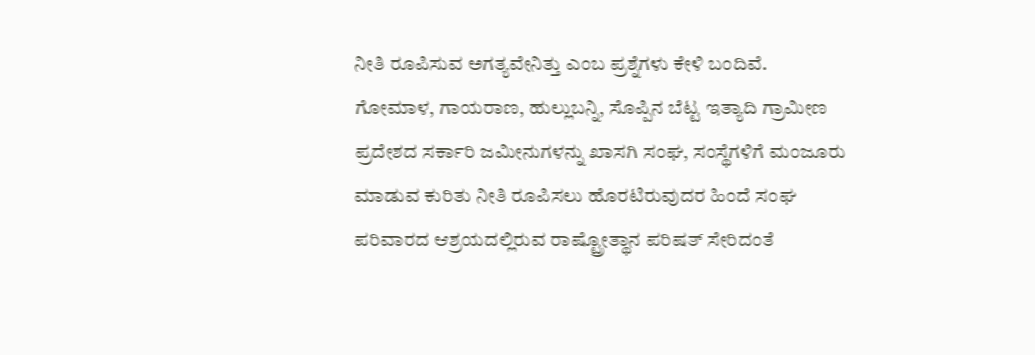ನೀತಿ ರೂಪಿಸುವ ಅಗತ್ಯವೇನಿತ್ತು ಎಂಬ ಪ್ರಶ್ನೆಗಳು ಕೇಳಿ ಬಂದಿವೆ.
ಗೋಮಾಳ, ಗಾಯರಾಣ, ಹುಲ್ಲುಬನ್ನಿ, ಸೊಪ್ಪಿನ ಬೆಟ್ಟ ಇತ್ಯಾದಿ ಗ್ರಾಮೀಣ ಪ್ರದೇಶದ ಸರ್ಕಾರಿ ಜಮೀನುಗಳನ್ನು ಖಾಸಗಿ ಸಂಘ, ಸಂಸ್ಥೆಗಳಿಗೆ ಮಂಜೂರು ಮಾಡುವ ಕುರಿತು ನೀತಿ ರೂಪಿಸಲು ಹೊರಟಿರುವುದರ ಹಿಂದೆ ಸಂಘ ಪರಿವಾರದ ಆಶ್ರಯದಲ್ಲಿರುವ ರಾಷ್ಟ್ರೋತ್ಥಾನ ಪರಿಷತ್‌ ಸೇರಿದಂತೆ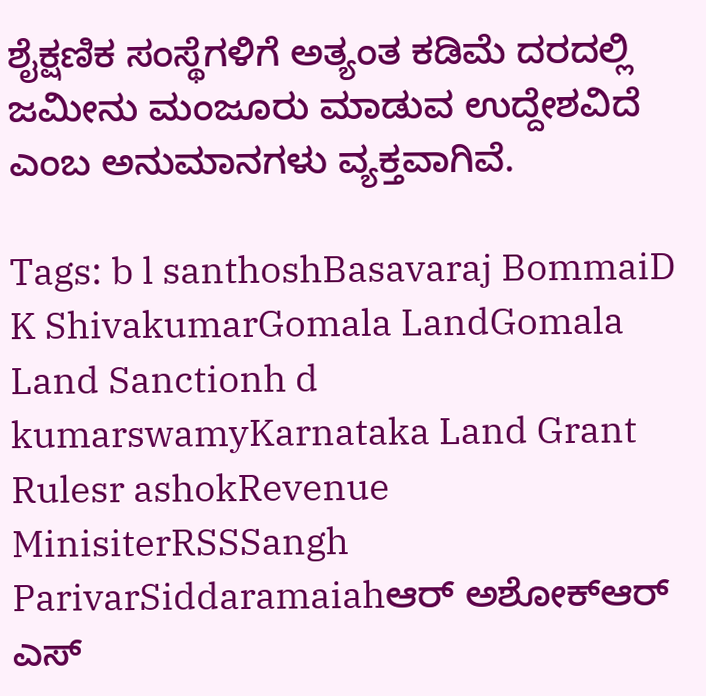ಶೈಕ್ಷಣಿಕ ಸಂಸ್ಥೆಗಳಿಗೆ ಅತ್ಯಂತ ಕಡಿಮೆ ದರದಲ್ಲಿ ಜಮೀನು ಮಂಜೂರು ಮಾಡುವ ಉದ್ದೇಶವಿದೆ ಎಂಬ ಅನುಮಾನಗಳು ವ್ಯಕ್ತವಾಗಿವೆ.

Tags: b l santhoshBasavaraj BommaiD K ShivakumarGomala LandGomala Land Sanctionh d kumarswamyKarnataka Land Grant Rulesr ashokRevenue MinisiterRSSSangh ParivarSiddaramaiahಆರ್‌ ಅಶೋಕ್‌ಆರ್‌ ಎಸ್‌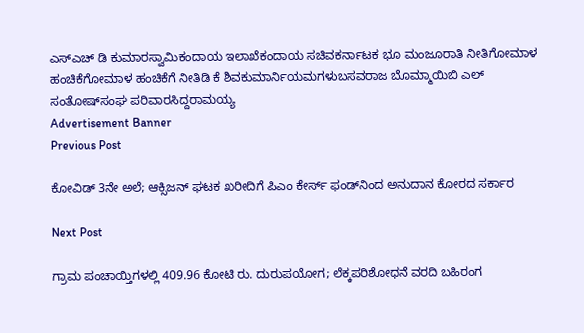ಎಸ್‌ಎಚ್‌ ಡಿ ಕುಮಾರಸ್ವಾಮಿಕಂದಾಯ ಇಲಾಖೆಕಂದಾಯ ಸಚಿವಕರ್ನಾಟಕ ಭೂ ಮಂಜೂರಾತಿ ನೀತಿಗೋಮಾಳ ಹಂಚಿಕೆಗೋಮಾಳ ಹಂಚಿಕೆಗೆ ನೀತಿಡಿ ಕೆ ಶಿವಕುಮಾರ್ನಿಯಮಗಳುಬಸವರಾಜ ಬೊಮ್ಮಾಯಿಬಿ ಎಲ್‌ ಸಂತೋಷ್‌ಸಂಘ ಪರಿವಾರಸಿದ್ದರಾಮಯ್ಯ
Advertisement Banner
Previous Post

ಕೋವಿಡ್‌ 3ನೇ ಅಲೆ; ಆಕ್ಸಿಜನ್‌ ಘಟಕ ಖರೀದಿಗೆ ಪಿಎಂ ಕೇರ್ಸ್‌ ಫಂಡ್‌ನಿಂದ ಅನುದಾನ ಕೋರದ ಸರ್ಕಾರ

Next Post

ಗ್ರಾಮ ಪಂಚಾಯ್ತಿಗಳಲ್ಲಿ 409.96 ಕೋಟಿ ರು. ದುರುಪಯೋಗ; ಲೆಕ್ಕಪರಿಶೋಧನೆ ವರದಿ ಬಹಿರಂಗ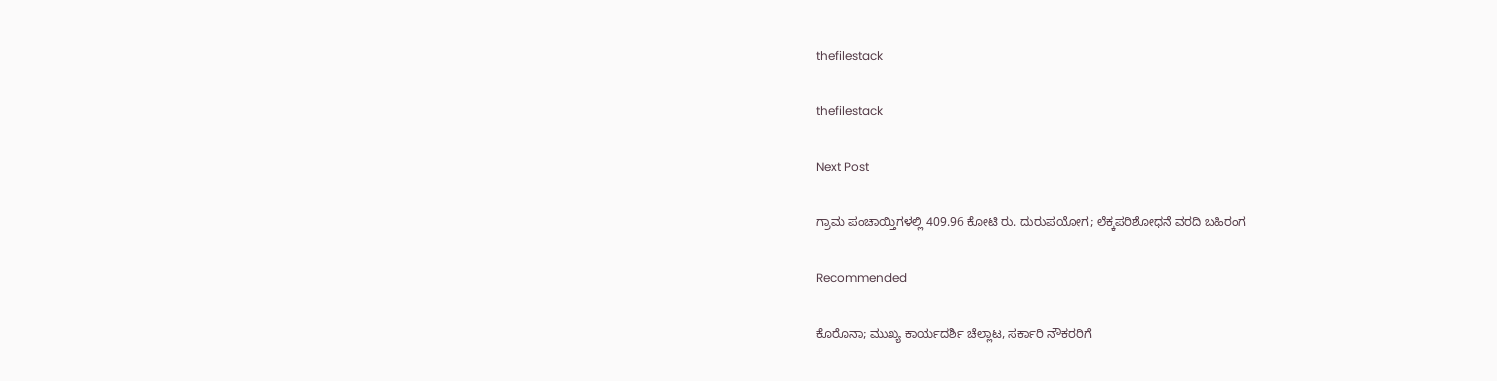thefilestack

thefilestack

Next Post

ಗ್ರಾಮ ಪಂಚಾಯ್ತಿಗಳಲ್ಲಿ 409.96 ಕೋಟಿ ರು. ದುರುಪಯೋಗ; ಲೆಕ್ಕಪರಿಶೋಧನೆ ವರದಿ ಬಹಿರಂಗ

Recommended

ಕೊರೊನಾ; ಮುಖ್ಯ ಕಾರ್ಯದರ್ಶಿ ಚೆಲ್ಲಾಟ, ಸರ್ಕಾರಿ ನೌಕರರಿಗೆ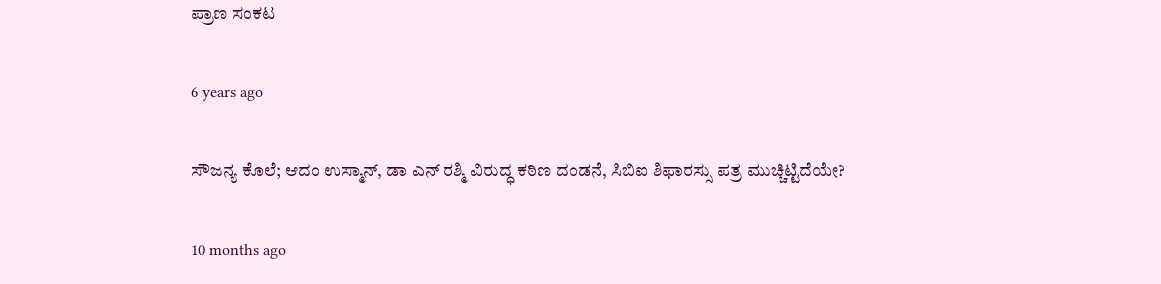ಪ್ರಾಣ ಸಂಕಟ

6 years ago

ಸೌಜನ್ಯ ಕೊಲೆ; ಆದಂ ಉಸ್ಮಾನ್‌, ಡಾ ಎನ್‌ ರಶ್ಮಿ ವಿರುದ್ಧ ಕಠಿಣ ದಂಡನೆ, ಸಿಬಿಐ ಶಿಫಾರಸ್ಸು ಪತ್ರ ಮುಚ್ಚಿಟ್ಟಿದೆಯೇ?

10 months ago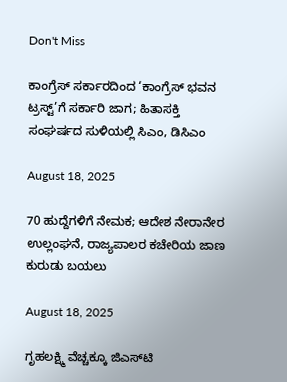Don't Miss

ಕಾಂಗ್ರೆಸ್‌ ಸರ್ಕಾರದಿಂದ ‘ಕಾಂಗ್ರೆಸ್‌ ಭವನ ಟ್ರಸ್ಟ್‌’ಗೆ ಸರ್ಕಾರಿ ಜಾಗ; ಹಿತಾಸಕ್ತಿ ಸಂಘ‍ರ್ಷದ ಸುಳಿಯಲ್ಲಿ ಸಿಎಂ, ಡಿಸಿಎಂ

August 18, 2025

70 ಹುದ್ದೆಗಳಿಗೆ ನೇಮಕ; ಆದೇಶ ನೇರಾನೇರ ಉಲ್ಲಂಘನೆ, ರಾಜ್ಯಪಾಲರ ಕಚೇರಿಯ ಜಾಣ ಕುರುಡು ಬಯಲು

August 18, 2025

ಗೃಹಲಕ್ಷ್ಮಿ ವೆಚ್ಚಕ್ಕೂ ಜಿಎಸ್‌ಟಿ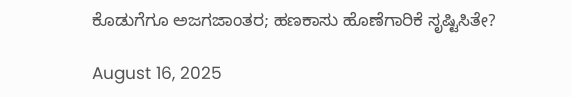ಕೊಡುಗೆಗೂ ಅಜಗಜಾಂತರ; ಹಣಕಾಸು ಹೊಣೆಗಾರಿಕೆ ಸೃಷ್ಟಿಸಿತೇ?

August 16, 2025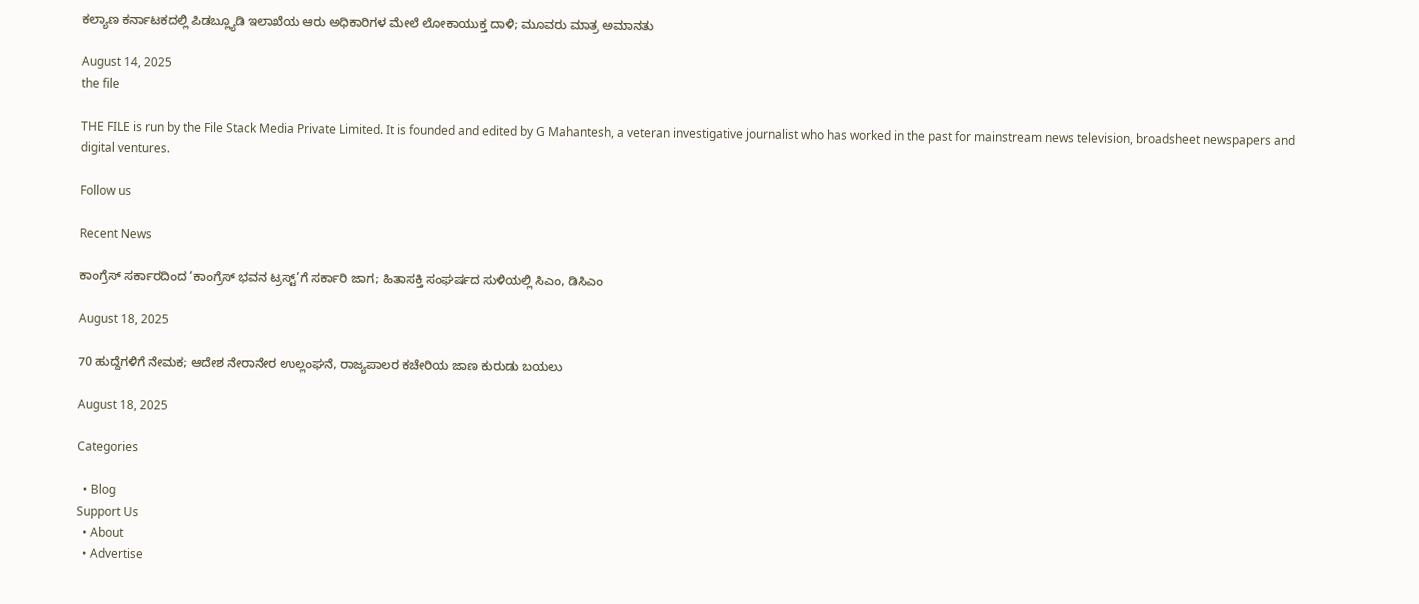ಕಲ್ಯಾಣ ಕರ್ನಾಟಕದಲ್ಲಿ ಪಿಡಬ್ಲ್ಯೂಡಿ ಇಲಾಖೆಯ ಆರು ಅಧಿಕಾರಿಗಳ ಮೇಲೆ ಲೋಕಾಯುಕ್ತ ದಾಳಿ; ಮೂವರು ಮಾತ್ರ ಅಮಾನತು

August 14, 2025
the file

THE FILE is run by the File Stack Media Private Limited. It is founded and edited by G Mahantesh, a veteran investigative journalist who has worked in the past for mainstream news television, broadsheet newspapers and digital ventures.

Follow us

Recent News

ಕಾಂಗ್ರೆಸ್‌ ಸರ್ಕಾರದಿಂದ ‘ಕಾಂಗ್ರೆಸ್‌ ಭವನ ಟ್ರಸ್ಟ್‌’ಗೆ ಸರ್ಕಾರಿ ಜಾಗ; ಹಿತಾಸಕ್ತಿ ಸಂಘ‍ರ್ಷದ ಸುಳಿಯಲ್ಲಿ ಸಿಎಂ, ಡಿಸಿಎಂ

August 18, 2025

70 ಹುದ್ದೆಗಳಿಗೆ ನೇಮಕ; ಆದೇಶ ನೇರಾನೇರ ಉಲ್ಲಂಘನೆ, ರಾಜ್ಯಪಾಲರ ಕಚೇರಿಯ ಜಾಣ ಕುರುಡು ಬಯಲು

August 18, 2025

Categories

  • Blog
Support Us
  • About
  • Advertise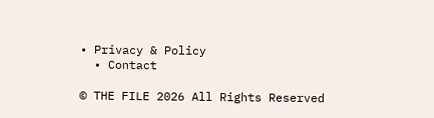• Privacy & Policy
  • Contact

© THE FILE 2026 All Rights Reserved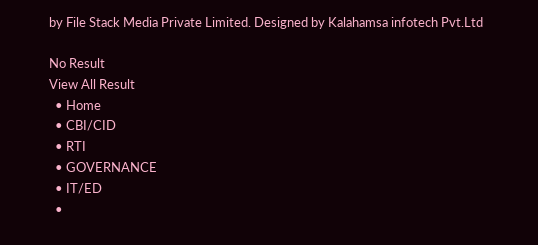by File Stack Media Private Limited. Designed by Kalahamsa infotech Pvt.Ltd

No Result
View All Result
  • Home
  • CBI/CID
  • RTI
  • GOVERNANCE
  • IT/ED
  •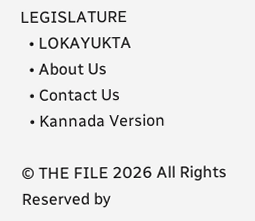LEGISLATURE
  • LOKAYUKTA
  • About Us
  • Contact Us
  • Kannada Version

© THE FILE 2026 All Rights Reserved by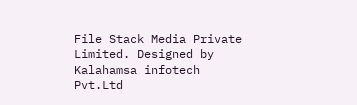File Stack Media Private Limited. Designed by Kalahamsa infotech Pvt.Ltd